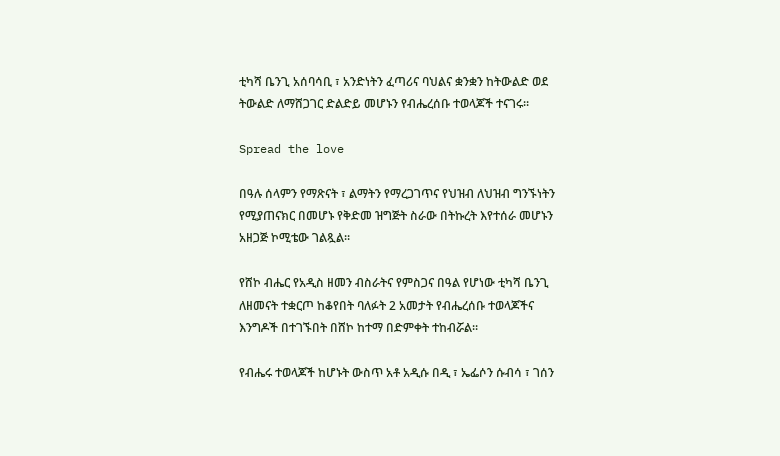ቲካሻ ቤንጊ አሰባሳቢ ፣ አንድነትን ፈጣሪና ባህልና ቋንቋን ከትውልድ ወደ ትውልድ ለማሸጋገር ድልድይ መሆኑን የብሔረሰቡ ተወላጆች ተናገሩ።

Spread the love

በዓሉ ሰላምን የማጽናት ፣ ልማትን የማረጋገጥና የህዝብ ለህዝብ ግንኙነትን የሚያጠናክር በመሆኑ የቅድመ ዝግጅት ስራው በትኩረት እየተሰራ መሆኑን አዘጋጅ ኮሚቴው ገልጿል።

የሸኮ ብሔር የአዲስ ዘመን ብስራትና የምስጋና በዓል የሆነው ቲካሻ ቤንጊ ለዘመናት ተቋርጦ ከቆየበት ባለፉት 2 አመታት የብሔረሰቡ ተወላጆችና እንግዶች በተገኙበት በሸኮ ከተማ በድምቀት ተከብሯል።

የብሔሩ ተወላጆች ከሆኑት ውስጥ አቶ አዲሱ በዲ ፣ ኤፌሶን ሱብሳ ፣ ገሰን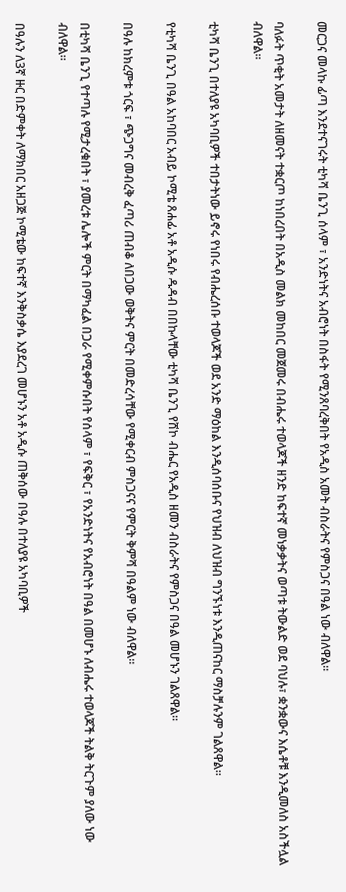መርጋና መላኩ ፊጣ እንደተናገሩት ቲካሻ ቤንጊ ሰላም ፣ አንድነትና አብሮነት በስፋት የሚንጸባረቅበት የአዲስ አመት ብስራትና የምስጋና በዓል ነው ብለዋል።

ባለፉት ጥቂት አመታት ለዘመናት ተቋርጦ ከነበረበት በአዲስ መልክ መከበር መጀመሩ በብሔሩ ተወላጆች ዘንድ ከፍተኛ መነቃቃትና ወጣቱ ትውልድ ወደ ባህሉ፣ ቋንቋውና እሴቶቹ እንዲመለስ አስችሏል ብለዋል።

ቲካሻ ቤንጊ በተለያዩ አካባቢዎች ተበታትነው ይኖሩ የነበሩ የብሔረሰቡ ተወላጆች ወደ አንድ ማዕከል እንዲሰባሰቡና የህዝብ ለህዝብ ግንኙነቱ እንዲጠናከር ማስቻሉንም ገልጸዋል።

የቲካሻ ቤንጊ በዓል አከባበር አብይ ኮሚቴ ጸሐፊ አቶ አዲሱ ዱዳብ በበኩላቸው ቲካሻ ቤንጊ የሸኮ ብሔር የአዲስ ዘመን ብስራትና የምስጋና በዓል መሆኑን ገልጸዋል።

በዓሉ ከክረምቱ ጎርፍ ፣ ጭጋግና መብረቅ ፈጣሪ ጠብቆ ለበጋው ወቅትና ምርት በመድረሳቸው የሚቀርብ ምስጋናና የምርት ቅምሻ በዓልም ነው ብለዋል።

በቲካሻ ቤንጊ የተጣሉ የሚታረቁበት ፣ ያመረቱ ሌሎች ምርት በማካፈል በጋራ የሚቀምሱበት የሰላም ፣ የፍቅር ፣ የአንድነትና የአብሮነት በዓል በመሆኑ ለብሔሩ ተወላጆች ትልቅ ትርጉም ያለው ነው ብለዋል።

በዓሉን ለ3ኛ ዙር በድምቀት ለማክበር አዘጋጅ ኮሚቴው ከፍተኛ እንቅስቃሴ እያደረገ መሆኑን አቶ አዲሱ ጠቅሰው በዓሉ በተለያዩ አካባቢዎች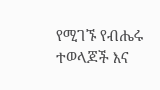የሚገኙ የብሔሩ ተወላጆች እና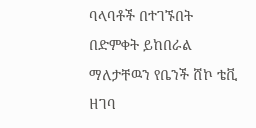ባላባቶች በተገኙበት በድምቀት ይከበራል ማለታቸዉን የቤንች ሸኮ ቴቪ ዘገባ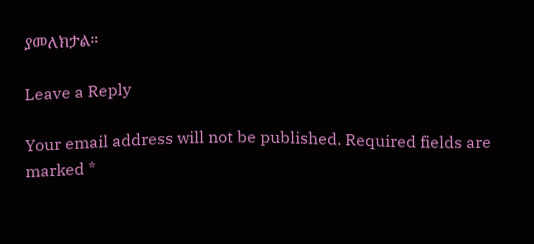ያመለክታል።

Leave a Reply

Your email address will not be published. Required fields are marked *